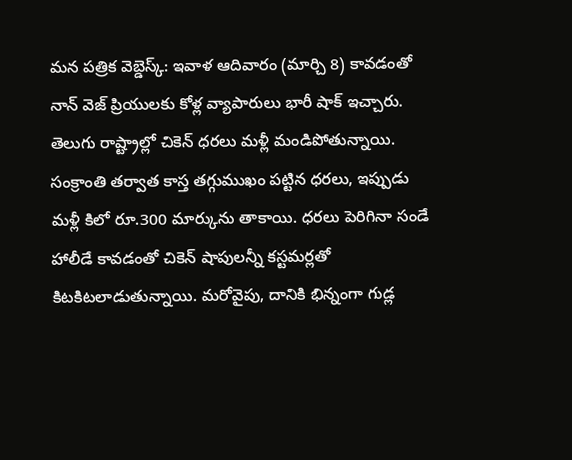మన పత్రిక వెబ్డెస్క్: ఇవాళ ఆదివారం (మార్చి 8) కావడంతో నాన్ వెజ్ ప్రియులకు కోళ్ల వ్యాపారులు భారీ షాక్ ఇచ్చారు. తెలుగు రాష్ట్రాల్లో చికెన్ ధరలు మళ్లీ మండిపోతున్నాయి. సంక్రాంతి తర్వాత కాస్త తగ్గుముఖం పట్టిన ధరలు, ఇప్పుడు మళ్లీ కిలో రూ.300 మార్కును తాకాయి. ధరలు పెరిగినా సండే హాలీడే కావడంతో చికెన్ షాపులన్నీ కస్టమర్లతో కిటకిటలాడుతున్నాయి. మరోవైపు, దానికి భిన్నంగా గుడ్ల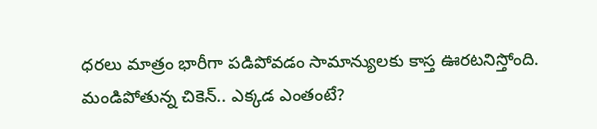ధరలు మాత్రం భారీగా పడిపోవడం సామాన్యులకు కాస్త ఊరటనిస్తోంది.
మండిపోతున్న చికెన్.. ఎక్కడ ఎంతంటే?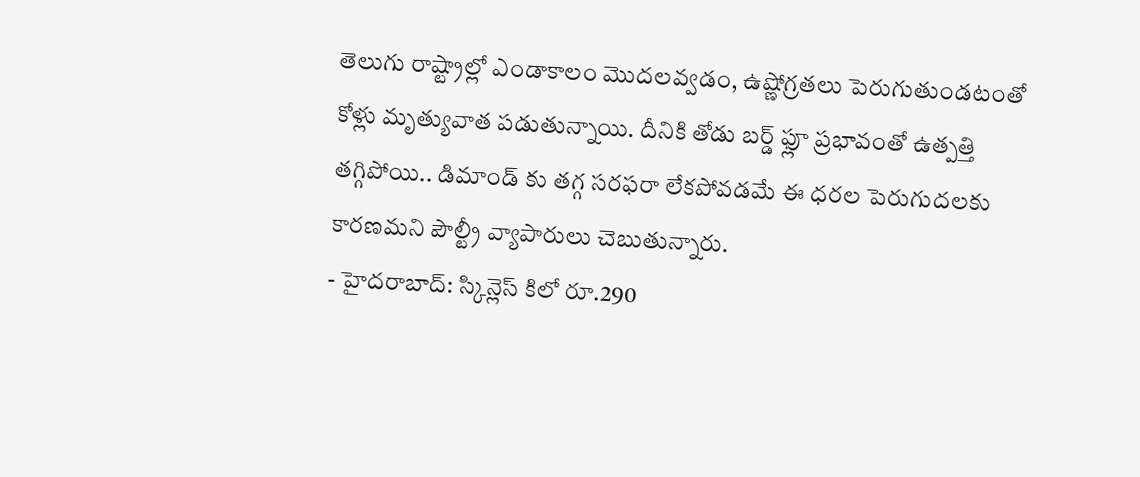తెలుగు రాష్ట్రాల్లో ఎండాకాలం మొదలవ్వడం, ఉష్ణోగ్రతలు పెరుగుతుండటంతో కోళ్లు మృత్యువాత పడుతున్నాయి. దీనికి తోడు బర్డ్ ఫ్లూ ప్రభావంతో ఉత్పత్తి తగ్గిపోయి.. డిమాండ్ కు తగ్గ సరఫరా లేకపోవడమే ఈ ధరల పెరుగుదలకు కారణమని పౌల్ట్రీ వ్యాపారులు చెబుతున్నారు.
- హైదరాబాద్: స్కిన్లెస్ కిలో రూ.290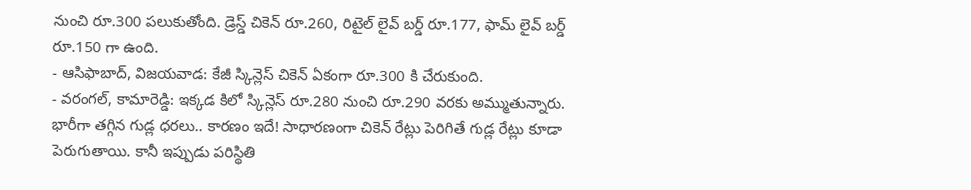నుంచి రూ.300 పలుకుతోంది. డ్రెస్డ్ చికెన్ రూ.260, రిటైల్ లైవ్ బర్డ్ రూ.177, ఫామ్ లైవ్ బర్డ్ రూ.150 గా ఉంది.
- ఆసిఫాబాద్, విజయవాడ: కేజీ స్కిన్లెస్ చికెన్ ఏకంగా రూ.300 కి చేరుకుంది.
- వరంగల్, కామారెడ్డి: ఇక్కడ కిలో స్కిన్లెస్ రూ.280 నుంచి రూ.290 వరకు అమ్ముతున్నారు.
భారీగా తగ్గిన గుడ్ల ధరలు.. కారణం ఇదే! సాధారణంగా చికెన్ రేట్లు పెరిగితే గుడ్ల రేట్లు కూడా పెరుగుతాయి. కానీ ఇప్పుడు పరిస్థితి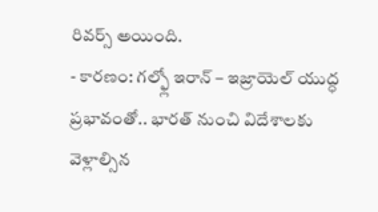రివర్స్ అయింది.
- కారణం: గల్ఫ్లో ఇరాన్ – ఇజ్రాయెల్ యుద్ధ ప్రభావంతో.. భారత్ నుంచి విదేశాలకు వెళ్లాల్సిన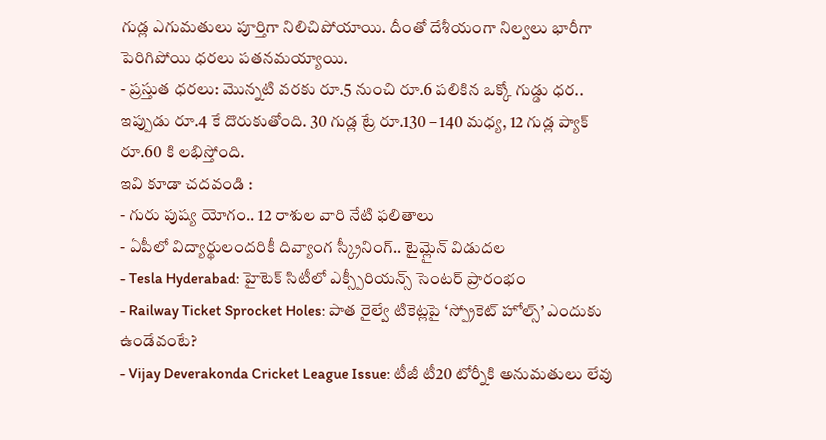గుడ్ల ఎగుమతులు పూర్తిగా నిలిచిపోయాయి. దీంతో దేశీయంగా నిల్వలు భారీగా పెరిగిపోయి ధరలు పతనమయ్యాయి.
- ప్రస్తుత ధరలు: మొన్నటి వరకు రూ.5 నుంచి రూ.6 పలికిన ఒక్కో గుడ్డు ధర.. ఇప్పుడు రూ.4 కే దొరుకుతోంది. 30 గుడ్ల ట్రే రూ.130 – 140 మధ్య, 12 గుడ్ల ప్యాక్ రూ.60 కి లభిస్తోంది.
ఇవి కూడా చదవండి :
- గురు పుష్య యోగం.. 12 రాశుల వారి నేటి ఫలితాలు
- ఏపీలో విద్యార్థులందరికీ దివ్యాంగ స్క్రీనింగ్.. టైమ్లైన్ విడుదల
- Tesla Hyderabad: హైటెక్ సిటీలో ఎక్స్పీరియన్స్ సెంటర్ ప్రారంభం
- Railway Ticket Sprocket Holes: పాత రైల్వే టికెట్లపై ‘స్ప్రోకెట్ హోల్స్’ ఎందుకు ఉండేవంటే?
- Vijay Deverakonda Cricket League Issue: టీజీ టీ20 టోర్నీకి అనుమతులు లేవు